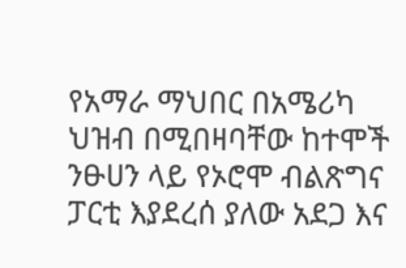የአማራ ማህበር በአሜሪካ ህዝብ በሚበዛባቸው ከተሞች ንፁሀን ላይ የኦሮሞ ብልጽግና ፓርቲ እያደረሰ ያለው አደጋ እና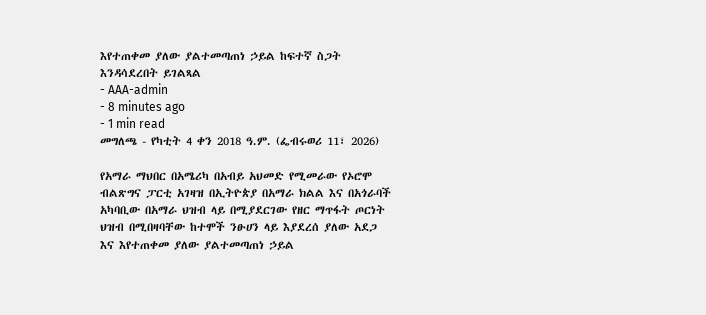እየተጠቀመ ያለው ያልተመጣጠነ ኃይል ከፍተኛ ስጋት እንዳሳደረበት ይገልጻል
- AAA-admin
- 8 minutes ago
- 1 min read
መግለጫ - የካቲት 4 ቀን 2018 ዓ.ም. (ፌብሩወሪ 11፣ 2026)

የአማራ ማህበር በአሜሪካ በአብይ አህመድ የሚመራው የኦሮሞ ብልጽግና ፓርቲ አገዛዝ በኢትዮጵያ በአማራ ክልል እና በአጎራባች አካባቢው በአማራ ህዝብ ላይ በሚያደርገው የዘር ማጥፋት ጦርነት ህዝብ በሚበዛባቸው ከተሞች ንፁሀን ላይ እያደረሰ ያለው አደጋ እና እየተጠቀመ ያለው ያልተመጣጠነ ኃይል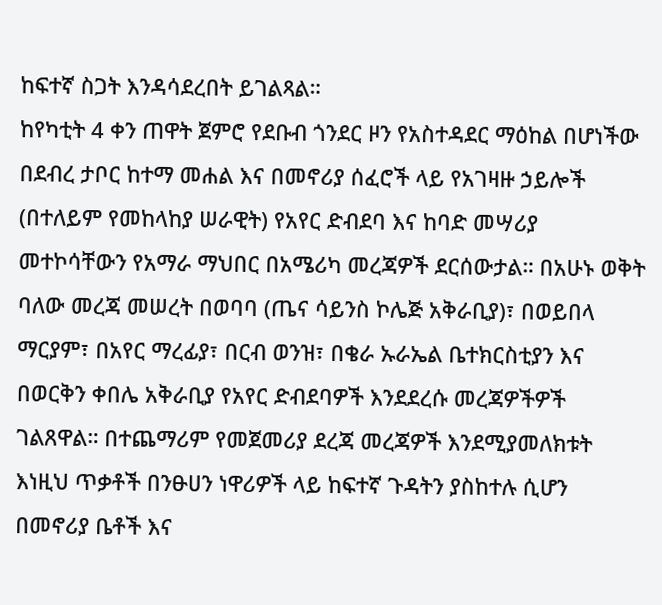ከፍተኛ ስጋት እንዳሳደረበት ይገልጻል።
ከየካቲት 4 ቀን ጠዋት ጀምሮ የደቡብ ጎንደር ዞን የአስተዳደር ማዕከል በሆነችው በደብረ ታቦር ከተማ መሐል እና በመኖሪያ ሰፈሮች ላይ የአገዛዙ ኃይሎች (በተለይም የመከላከያ ሠራዊት) የአየር ድብደባ እና ከባድ መሣሪያ መተኮሳቸውን የአማራ ማህበር በአሜሪካ መረጃዎች ደርሰውታል። በአሁኑ ወቅት ባለው መረጃ መሠረት በወባባ (ጤና ሳይንስ ኮሌጅ አቅራቢያ)፣ በወይበላ ማርያም፣ በአየር ማረፊያ፣ በርብ ወንዝ፣ በቄራ ኡራኤል ቤተክርስቲያን እና በወርቅን ቀበሌ አቅራቢያ የአየር ድብደባዎች እንደደረሱ መረጃዎችዎች ገልጸዋል። በተጨማሪም የመጀመሪያ ደረጃ መረጃዎች እንደሚያመለክቱት እነዚህ ጥቃቶች በንፁሀን ነዋሪዎች ላይ ከፍተኛ ጉዳትን ያስከተሉ ሲሆን በመኖሪያ ቤቶች እና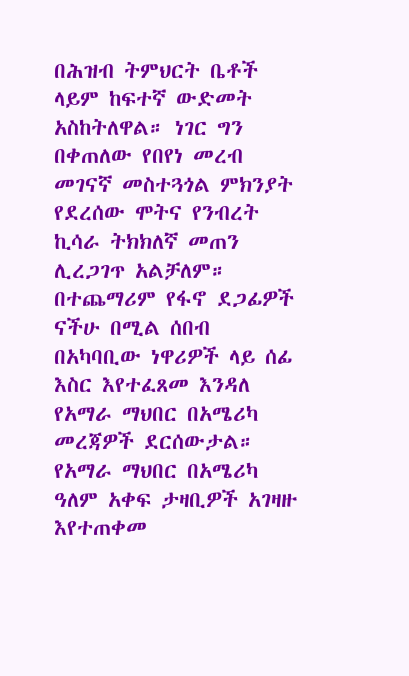በሕዝብ ትምህርት ቤቶች ላይም ከፍተኛ ውድመት አስከትለዋል። ነገር ግን በቀጠለው የበየነ መረብ መገናኛ መስተጓጎል ምክንያት የደረሰው ሞትና የንብረት ኪሳራ ትክክለኛ መጠን ሊረጋገጥ አልቻለም። በተጨማሪም የፋኖ ደጋፊዎች ናችሁ በሚል ሰበብ በአካባቢው ነዋሪዎች ላይ ሰፊ እስር እየተፈጸመ እንዳለ የአማራ ማህበር በአሜሪካ መረጃዎች ደርሰውታል።
የአማራ ማህበር በአሜሪካ ዓለም አቀፍ ታዛቢዎች አገዛዙ እየተጠቀመ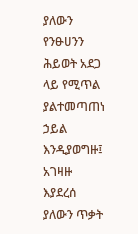ያለውን የንፁሀንን ሕይወት አደጋ ላይ የሚጥል ያልተመጣጠነ ኃይል እንዲያወግዙ፤ አገዛዙ እያደረሰ ያለውን ጥቃት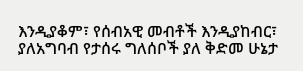እንዲያቆም፣ የሰብአዊ መብቶች እንዲያከብር፣ ያለአግባብ የታሰሩ ግለሰቦች ያለ ቅድመ ሁኔታ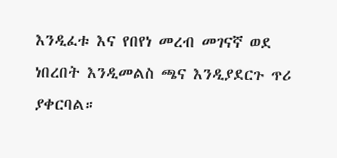እንዲፈቱ እና የበየነ መረብ መገናኛ ወደ ነበረበት እንዲመልስ ጫና እንዲያደርጉ ጥሪ ያቀርባል።